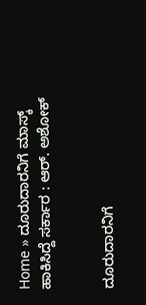Home » ದೂರುದಾರನಿಗೆ ಮಾಸ್ಕ್‌ ಹಾಕಿಸಿದ್ದೆ ಸರ್ಕಾರ : ಆರ್. ಅಶೋಕ್


ದೂರುದಾರನಿಗೆ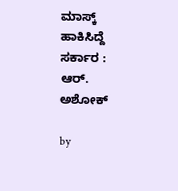ಮಾಸ್ಕ್‌ ಹಾಕಿಸಿದ್ದೆ ಸರ್ಕಾರ : ಆರ್. ಅಶೋಕ್

by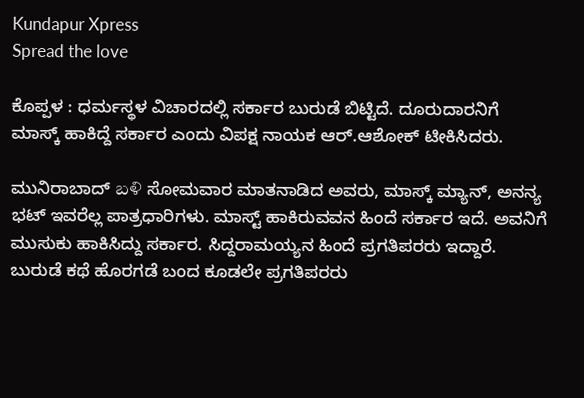Kundapur Xpress
Spread the love

ಕೊಪ್ಪಳ‌ : ಧರ್ಮಸ್ಥಳ ವಿಚಾರದಲ್ಲಿ ಸರ್ಕಾರ ಬುರುಡೆ ಬಿಟ್ಟಿದೆ. ದೂರುದಾರನಿಗೆ ಮಾಸ್ಕ್ ಹಾಕಿದ್ದೆ ಸರ್ಕಾರ ಎಂದು ವಿಪಕ್ಷ ನಾಯಕ ಆರ್.ಆಶೋಕ್ ಟೀಕಿಸಿದರು.

ಮುನಿರಾಬಾದ್ బళి ಸೋಮವಾರ ಮಾತನಾಡಿದ ಅವರು, ಮಾಸ್ಕ್ ಮ್ಯಾನ್, ಅನನ್ಯ ಭಟ್ ಇವರೆಲ್ಲ ಪಾತ್ರಧಾರಿಗಳು. ಮಾಸ್ಟ್ ಹಾಕಿರುವವನ ಹಿಂದೆ ಸರ್ಕಾರ ಇದೆ. ಅವನಿಗೆ ಮುಸುಕು ಹಾಕಿಸಿದ್ದು ಸರ್ಕಾರ. ಸಿದ್ದರಾಮಯ್ಯನ ಹಿಂದೆ ಪ್ರಗತಿಪರರು ಇದ್ದಾರೆ. ಬುರುಡೆ ಕಥೆ ಹೊರಗಡೆ ಬಂದ ಕೂಡಲೇ ಪ್ರಗತಿಪರರು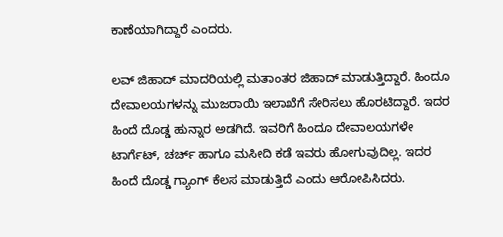ಕಾಣೆಯಾಗಿದ್ದಾರೆ ಎಂದರು.

ಲವ್ ಜಿಹಾದ್ ಮಾದರಿಯಲ್ಲಿ ಮತಾಂತರ ಜಿಹಾದ್ ಮಾಡುತ್ತಿದ್ದಾರೆ. ಹಿಂದೂ ದೇವಾಲಯಗಳನ್ನು ಮುಜರಾಯಿ ಇಲಾಖೆಗೆ ಸೇರಿಸಲು ಹೊರಟಿದ್ದಾರೆ. ಇದರ ಹಿಂದೆ ದೊಡ್ಡ ಹುನ್ನಾರ ಅಡಗಿದೆ. ಇವರಿಗೆ ಹಿಂದೂ ದೇವಾಲಯಗಳೇ ಟಾರ್ಗೆಟ್, ಚರ್ಚ್ ಹಾಗೂ ಮಸೀದಿ ಕಡೆ ಇವರು ಹೋಗುವುದಿಲ್ಲ. ಇದರ ಹಿಂದೆ ದೊಡ್ಡ ಗ್ಯಾಂಗ್ ಕೆಲಸ ಮಾಡುತ್ತಿದೆ ಎಂದು ಆರೋಪಿಸಿದರು.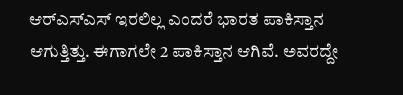ಆರ್‌ಎಸ್‌ಎಸ್‌ ಇರಲಿಲ್ಲ ಎಂದರೆ ಭಾರತ ಪಾಕಿಸ್ತಾನ ಆಗುತ್ತಿತ್ತು. ಈಗಾಗಲೇ 2 ಪಾಕಿಸ್ತಾನ ಆಗಿವೆ. ಅವರದ್ದೇ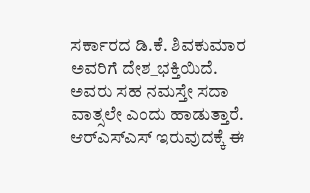ಸರ್ಕಾರದ ಡಿ.ಕೆ. ಶಿವಕುಮಾರ ಅವರಿಗೆ ದೇಶ_ಭಕ್ತಿಯಿದೆ. ಅವರು ಸಹ ನಮಸ್ತೇ ಸದಾ ವಾತ್ಸಲೇ ಎಂದು ಹಾಡುತ್ತಾರೆ. ಆರ್‌ಎಸ್‌ಎಸ್ ಇರುವುದಕ್ಕೆ ಈ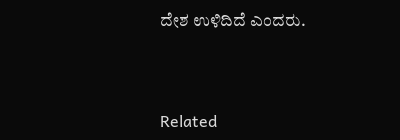ದೇಶ ಉಳಿದಿದೆ ಎಂದರು.



Related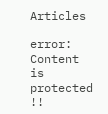Articles

error: Content is protected !!